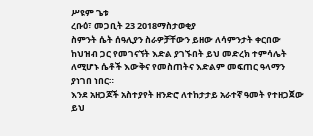ሥዩም ጌቱ
ረቡዕ፣ መጋቢት 23 2018ማስታወቂያ
ስምንት ሴት ሰዓሊያን ስራዎቻቸውን ይዘው ለሳምንታት ቀርበው ከህዝብ ጋር የመገናኘት እድል ያገኙበት ይህ መድረክ ተምሳሌት ለሚሆኑ ሴቶች እውቅና የመስጠትና እድልም መፍጠር ዓላማን ያነገበ ነበር።
እንደ አዘጋጆች አስተያየት ዘንድሮ ለተከታታይ አራተኛ ዓመት የተዘጋጀው ይህ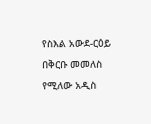የስእል አውደ-ርዕይ በቅርቡ መመለስ የሚለው አዲስ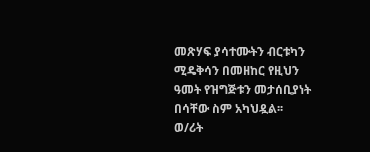መጽሃፍ ያሳተሙትን ብርቱካን ሚዴቅሳን በመዘከር የዚህን ዓመት የዝግጅቱን መታሰቢያነት በሳቸው ስም አካህዷል፡፡
ወ/ሪት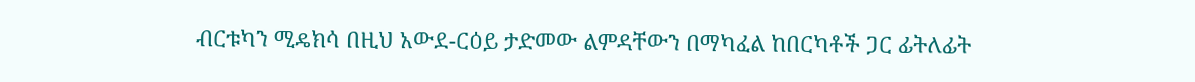ብርቱካን ሚዴክሳ በዚህ አውደ-ርዕይ ታድመው ልምዳቸውን በማካፈል ከበርካቶች ጋር ፊትለፊት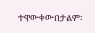ተዋውቀውበታልም፡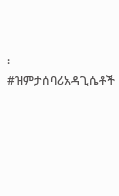፡
#ዝምታሰባሪአዳጊሴቶች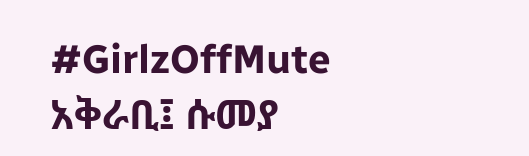#GirlzOffMute
አቅራቢ፤ ሱመያ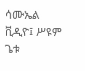ሳሙኤል
ቪዲዮ፤ ሥዩም ጌቱ